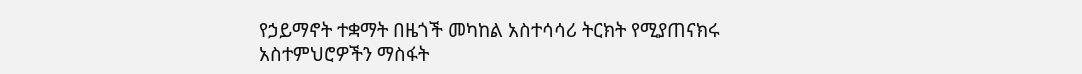የኃይማኖት ተቋማት በዜጎች መካከል አስተሳሳሪ ትርክት የሚያጠናክሩ አስተምህሮዎችን ማስፋት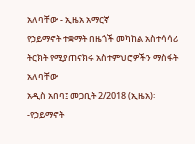አለባቸው - ኢዜአ አማርኛ
የኃይማኖት ተቋማት በዜጎች መካከል አስተሳሳሪ ትርክት የሚያጠናክሩ አስተምህሮዎችን ማስፋት አለባቸው
አዲስ አበባ፤ መጋቢት 2/2018 (ኢዜአ)፡-የኃይማኖት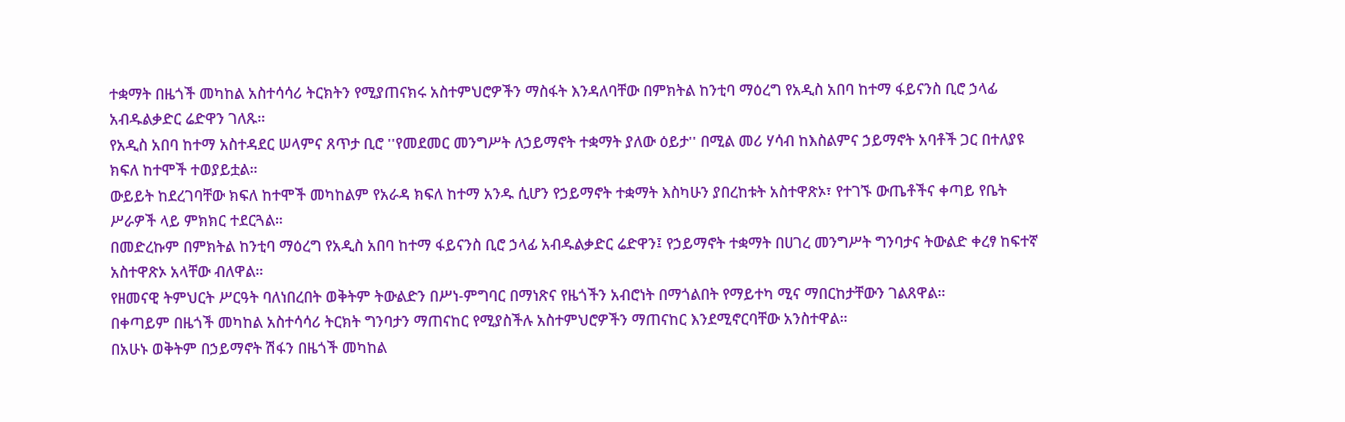ተቋማት በዜጎች መካከል አስተሳሳሪ ትርክትን የሚያጠናክሩ አስተምህሮዎችን ማስፋት እንዳለባቸው በምክትል ከንቲባ ማዕረግ የአዲስ አበባ ከተማ ፋይናንስ ቢሮ ኃላፊ አብዱልቃድር ሬድዋን ገለጹ።
የአዲስ አበባ ከተማ አስተዳደር ሠላምና ጸጥታ ቢሮ ''የመደመር መንግሥት ለኃይማኖት ተቋማት ያለው ዕይታ'' በሚል መሪ ሃሳብ ከእስልምና ኃይማኖት አባቶች ጋር በተለያዩ ክፍለ ከተሞች ተወያይቷል።
ውይይት ከደረገባቸው ክፍለ ከተሞች መካከልም የአራዳ ክፍለ ከተማ አንዱ ሲሆን የኃይማኖት ተቋማት እስካሁን ያበረከቱት አስተዋጽኦ፣ የተገኙ ውጤቶችና ቀጣይ የቤት ሥራዎች ላይ ምክክር ተደርጓል።
በመድረኩም በምክትል ከንቲባ ማዕረግ የአዲስ አበባ ከተማ ፋይናንስ ቢሮ ኃላፊ አብዱልቃድር ሬድዋን፤ የኃይማኖት ተቋማት በሀገረ መንግሥት ግንባታና ትውልድ ቀረፃ ከፍተኛ አስተዋጽኦ አላቸው ብለዋል።
የዘመናዊ ትምህርት ሥርዓት ባለነበረበት ወቅትም ትውልድን በሥነ-ምግባር በማነጽና የዜጎችን አብሮነት በማጎልበት የማይተካ ሚና ማበርከታቸውን ገልጸዋል።
በቀጣይም በዜጎች መካከል አስተሳሳሪ ትርክት ግንባታን ማጠናከር የሚያስችሉ አስተምህሮዎችን ማጠናከር እንደሚኖርባቸው አንስተዋል።
በአሁኑ ወቅትም በኃይማኖት ሽፋን በዜጎች መካከል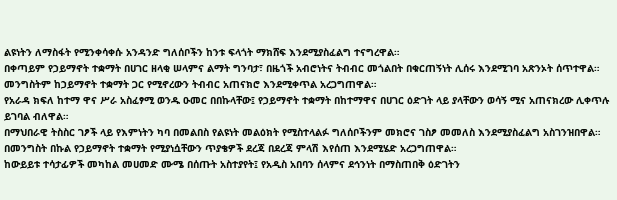ልዩነትን ለማስፋት የሚንቀሳቀሱ አንዳንድ ግለሰቦችን ከንቱ ፍላጎት ማክሸፍ እንደሚያስፈልግ ተናግረዋል።
በቀጣይም የኃይማኖት ተቋማት በሀገር ዘላቂ ሠላምና ልማት ግንባታ፣ በዜጎች አብሮነትና ትብብር መጎልበት በቁርጠኝነት ሊሰሩ እንደሚገባ አጽንኦት ሰጥተዋል።
መንግስትም ከኃይማኖት ተቋማት ጋር የሚኖረውን ትብብር አጠናክሮ እንደሚቀጥል አረጋግጠዋል።
የአራዳ ክፍለ ከተማ ዋና ሥራ አስፈፃሚ ወንዱ ዑመር በበኩላቸው፤ የኃይማኖት ተቋማት በከተማዋና በሀገር ዕድገት ላይ ያላቸውን ወሳኝ ሚና አጠናክረው ሊቀጥሉ ይገባል ብለዋል።
በማህበራዊ ትስስር ገፆች ላይ የእምነትን ካባ በመልበስ የልዩነት መልዕክት የሚስተላልፉ ግለሰቦችንም መክሮና ገስፆ መመለስ እንደሚያስፈልግ አስገንዝበዋል።
በመንግስት በኩል የኃይማኖት ተቋማት የሚያነሷቸውን ጥያቄዎች ደረጃ በደረጃ ምላሽ እየሰጠ እንደሚሄድ አረጋግጠዋል።
ከውይይቱ ተሳታፊዎች መካከል መሀመድ ሙሜ በሰጡት አስተያየት፤ የአዲስ አበባን ሰላምና ደኅንነት በማስጠበቅ ዕድገትን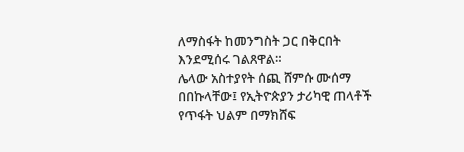ለማስፋት ከመንግስት ጋር በቅርበት እንደሚሰሩ ገልጸዋል።
ሌላው አስተያየት ሰጪ ሸምሱ ሙሰማ በበኩላቸው፤ የኢትዮጵያን ታሪካዊ ጠላቶች የጥፋት ህልም በማክሸፍ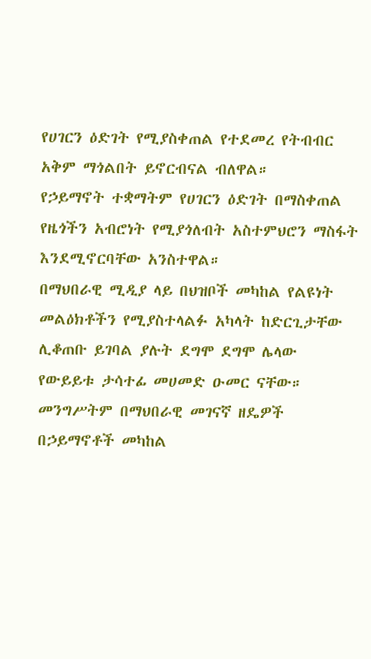የሀገርን ዕድገት የሚያስቀጠል የተደመረ የትብብር አቅም ማጎልበት ይኖርብናል ብለዋል።
የኃይማኖት ተቋማትም የሀገርን ዕድገት በማስቀጠል የዜጎችን አብሮነት የሚያጎለብት አስተምህሮን ማስፋት እንደሚኖርባቸው አንስተዋል።
በማህበራዊ ሚዲያ ላይ በህዝቦች መካከል የልዩነት መልዕክቶችን የሚያስተላልፉ አካላት ከድርጊታቸው ሊቆጠቡ ይገባል ያሉት ደግሞ ደግሞ ሌላው የውይይቱ ታሳተፊ መሀመድ ዑመር ናቸው።
መንግሥትም በማህበራዊ መገናኛ ዘዴዎች በኃይማኖቶች መካከል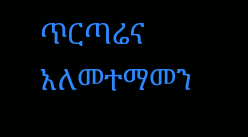ጥርጣሬና አለመተማመን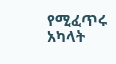የሚፈጥሩ አካላት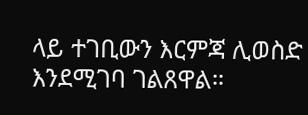ላይ ተገቢውን እርምጃ ሊወስድ እንደሚገባ ገልጸዋል።